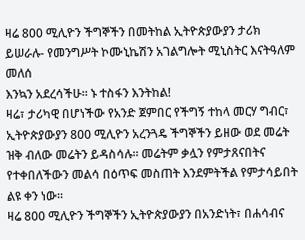ዛሬ 800 ሚሊዮን ችግኞችን በመትከል ኢትዮጵያውያን ታሪክ ይሠራሉ- የመንግሥት ኮሙኒኬሽን አገልግሎት ሚኒስትር እናትዓለም መለሰ
እንኳን አደረሳችሁ። ኑ ተስፋን እንትከል!
ዛሬ፣ ታሪካዊ በሆነችው የአንድ ጀምበር የችግኝ ተከላ መርሃ ግብር፣ ኢትዮጵያውያን 800 ሚሊዮን አረንጓዴ ችግኞችን ይዘው ወደ መሬት ዝቅ ብለው መሬትን ይዳስሳሉ። መሬትም ቃሏን የምታጸናበትና የተቀበለችውን መልሳ በዕጥፍ መስጠት እንደምትችል የምታሳይበት ልዩ ቀን ነው።
ዛሬ 800 ሚሊዮን ችግኞችን ኢትዮጵያውያን በአንድነት፣ በሐሳብና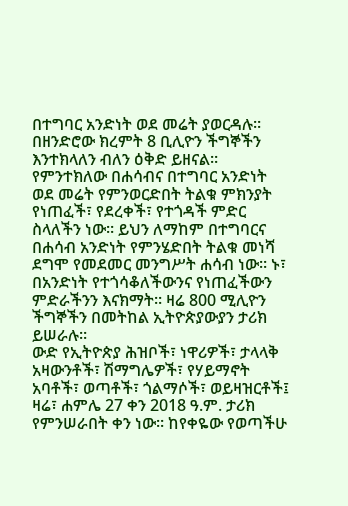በተግባር አንድነት ወደ መሬት ያወርዳሉ። በዘንድሮው ክረምት 8 ቢሊዮን ችግኞችን እንተክላለን ብለን ዕቅድ ይዘናል። የምንተክለው በሐሳብና በተግባር አንድነት ወደ መሬት የምንወርድበት ትልቁ ምክንያት የነጠፈች፣ የደረቀች፣ የተጎዳች ምድር ስላለችን ነው። ይህን ለማከም በተግባርና በሐሳብ አንድነት የምንሄድበት ትልቁ መነሻ ደግሞ የመደመር መንግሥት ሐሳብ ነው። ኑ፣ በአንድነት የተጎሳቆለችውንና የነጠፈችውን ምድራችንን እናክማት። ዛሬ 800 ሚሊዮን ችግኞችን በመትከል ኢትዮጵያውያን ታሪክ ይሠራሉ።
ውድ የኢትዮጵያ ሕዝቦች፣ ነዋሪዎች፣ ታላላቅ አዛውንቶች፣ ሽማግሌዎች፣ የሃይማኖት አባቶች፣ ወጣቶች፣ ጎልማሶች፣ ወይዛዝርቶች፤ ዛሬ፣ ሐምሌ 27 ቀን 2018 ዓ.ም. ታሪክ የምንሠራበት ቀን ነው። ከየቀዬው የወጣችሁ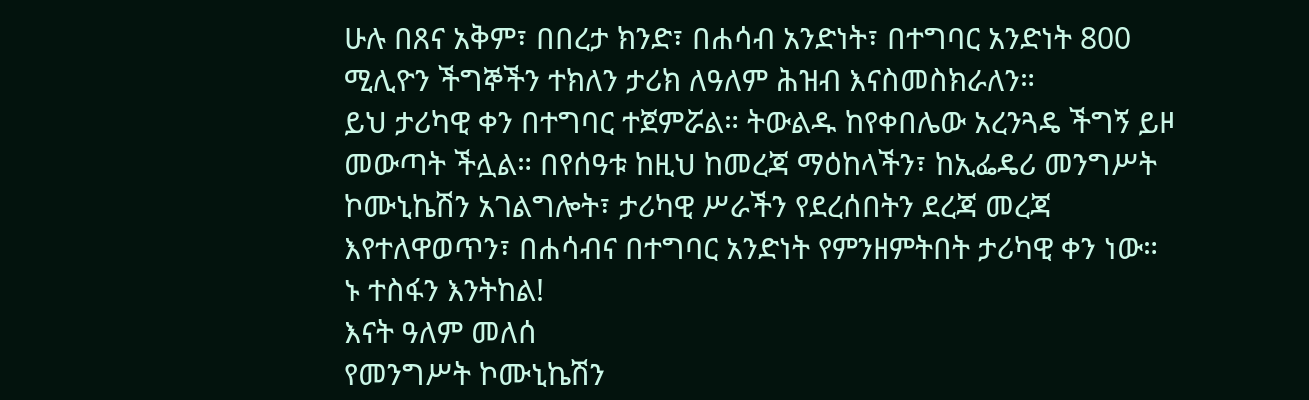ሁሉ በጸና አቅም፣ በበረታ ክንድ፣ በሐሳብ አንድነት፣ በተግባር አንድነት 800 ሚሊዮን ችግኞችን ተክለን ታሪክ ለዓለም ሕዝብ እናስመስክራለን።
ይህ ታሪካዊ ቀን በተግባር ተጀምሯል። ትውልዱ ከየቀበሌው አረንጓዴ ችግኝ ይዞ መውጣት ችሏል። በየሰዓቱ ከዚህ ከመረጃ ማዕከላችን፣ ከኢፌዴሪ መንግሥት ኮሙኒኬሽን አገልግሎት፣ ታሪካዊ ሥራችን የደረሰበትን ደረጃ መረጃ እየተለዋወጥን፣ በሐሳብና በተግባር አንድነት የምንዘምትበት ታሪካዊ ቀን ነው።
ኑ ተስፋን እንትከል!
እናት ዓለም መለሰ
የመንግሥት ኮሙኒኬሽን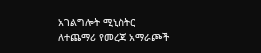አገልግሎት ሚኒስትር
ለተጨማሪ የመረጃ አማራጮች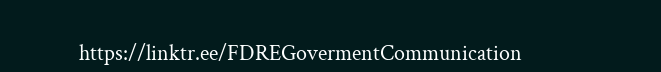https://linktr.ee/FDREGovermentCommunication